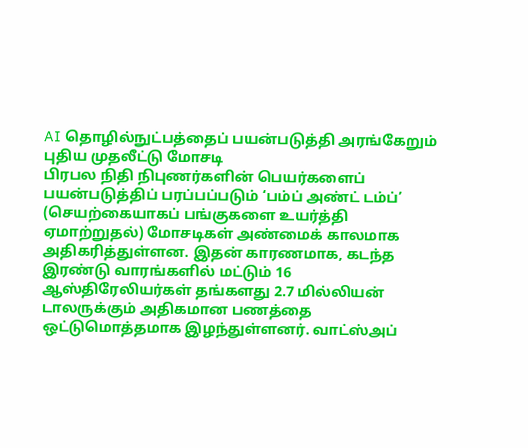AI தொழில்நுட்பத்தைப் பயன்படுத்தி அரங்கேறும் புதிய முதலீட்டு மோசடி
பிரபல நிதி நிபுணர்களின் பெயர்களைப் பயன்படுத்திப் பரப்பப்படும் ‘பம்ப் அண்ட் டம்ப்’ (செயற்கையாகப் பங்குகளை உயர்த்தி ஏமாற்றுதல்) மோசடிகள் அண்மைக் காலமாக அதிகரித்துள்ளன. இதன் காரணமாக, கடந்த இரண்டு வாரங்களில் மட்டும் 16 ஆஸ்திரேலியர்கள் தங்களது 2.7 மில்லியன் டாலருக்கும் அதிகமான பணத்தை ஒட்டுமொத்தமாக இழந்துள்ளனர். வாட்ஸ்அப்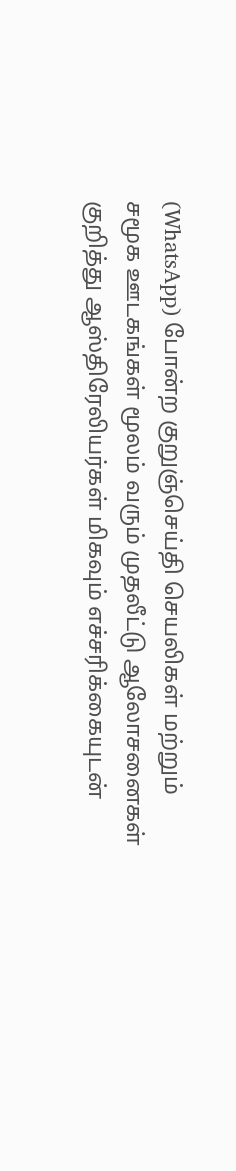(WhatsApp) போன்ற குறுஞ்செய்தி செயலிகள் மற்றும் சமூக ஊடகங்கள் மூலம் வரும் முதலீட்டு ஆலோசனைகள் குறித்து ஆஸ்திரேலியர்கள் மிகவும் எச்சரிக்கையுடன்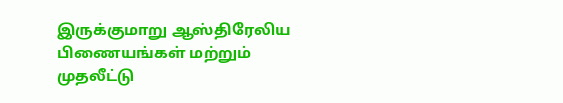இருக்குமாறு ஆஸ்திரேலிய பிணையங்கள் மற்றும் முதலீட்டு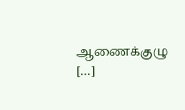ஆணைக்குழு […]